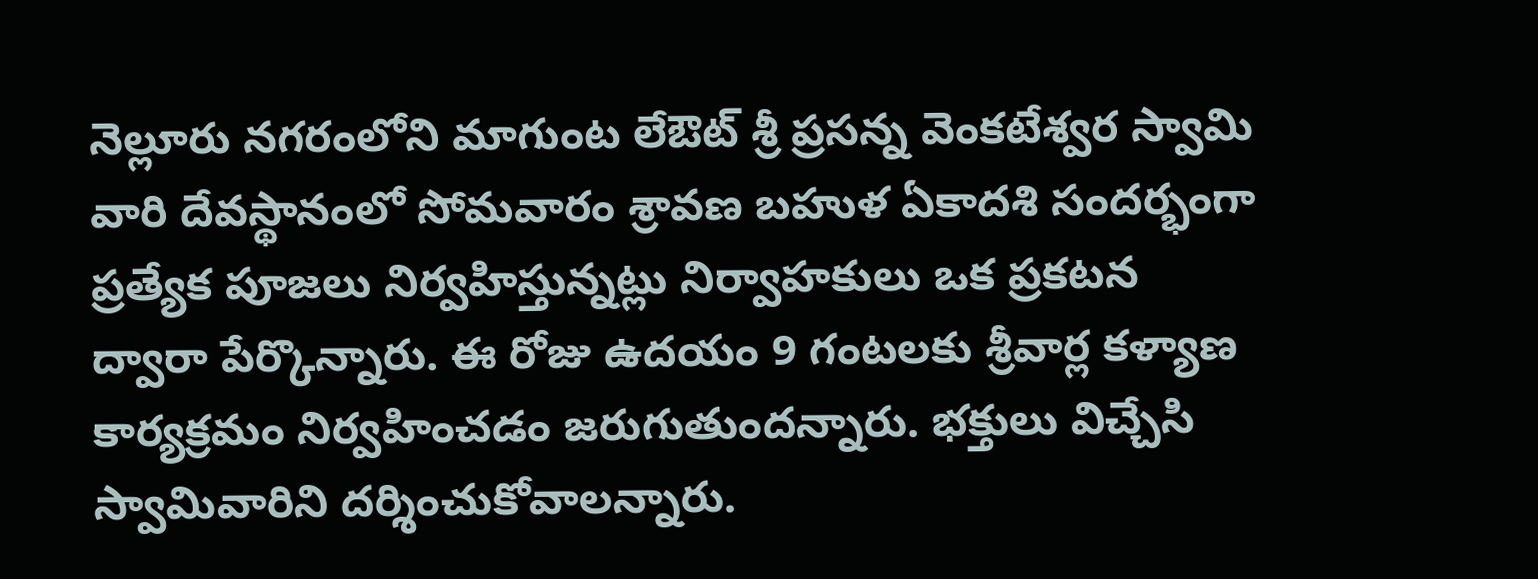నెల్లూరు నగరంలోని మాగుంట లేఔట్ శ్రీ ప్రసన్న వెంకటేశ్వర స్వామి వారి దేవస్థానంలో సోమవారం శ్రావణ బహుళ ఏకాదశి సందర్భంగా ప్రత్యేక పూజలు నిర్వహిస్తున్నట్లు నిర్వాహకులు ఒక ప్రకటన ద్వారా పేర్కొన్నారు. ఈ రోజు ఉదయం 9 గంటలకు శ్రీవార్ల కళ్యాణ కార్యక్రమం నిర్వహించడం జరుగుతుందన్నారు. భక్తులు విచ్చేసి స్వామివారిని దర్శించుకోవాలన్నారు.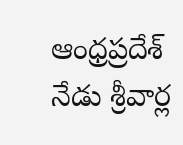ఆంధ్రప్రదేశ్
నేడు శ్రీవార్ల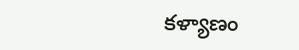కళ్యాణం